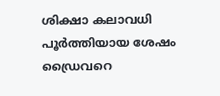ശിക്ഷാ കലാവധി പൂര്‍ത്തിയായ ശേഷം ഡ്രൈവറെ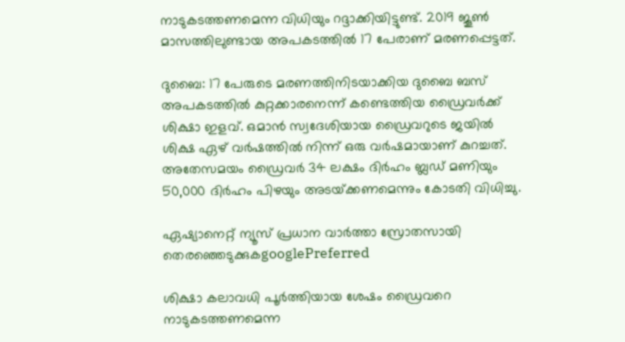നാടുകടത്തണമെന്ന വിധിയും റദ്ദാക്കിയിട്ടുണ്ട്. 2019 ജൂണ്‍ മാസത്തിലുണ്ടായ അപകടത്തില്‍ 17 പേരാണ് മരണപ്പെട്ടത്.

ദുബൈ: 17 പേരുടെ മരണത്തിനിടയാക്കിയ ദുബൈ ബസ്‍ അപകടത്തില്‍ കുറ്റക്കാരനെന്ന് കണ്ടെത്തിയ ഡ്രൈവര്‍ക്ക് ശിക്ഷാ ഇളവ്. ഒമാന്‍ സ്വദേശിയായ ഡ്രൈവറുടെ ജയില്‍ ശിക്ഷ ഏഴ് വര്‍ഷത്തില്‍ നിന്ന് ഒരു വര്‍ഷമായാണ് കുറച്ചത്. അതേസമയം ഡ്രൈവര്‍ 34 ലക്ഷം ദിര്‍ഹം ബ്ലഡ് മണിയും 50,000 ദിര്‍ഹം പിഴയും അടയ്‍ക്കണമെന്നും കോടതി വിധിച്ചു.

ഏഷ്യാനെറ്റ് ന്യൂസ് പ്രധാന വാർത്താ സ്രോതസായി തെരഞ്ഞെടുക്കുകgooglePreferred

ശിക്ഷാ കലാവധി പൂര്‍ത്തിയായ ശേഷം ഡ്രൈവറെ നാടുകടത്തണമെന്ന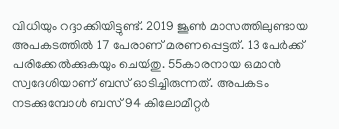വിധിയും റദ്ദാക്കിയിട്ടുണ്ട്. 2019 ജൂണ്‍ മാസത്തിലുണ്ടായ അപകടത്തില്‍ 17 പേരാണ് മരണപ്പെട്ടത്. 13 പേര്‍ക്ക് പരിക്കേല്‍ക്കുകയും ചെയ്‍തു. 55കാരനായ ഒമാന്‍ സ്വദേശിയാണ് ബസ് ഓടിച്ചിരുന്നത്. അപകടം നടക്കുമ്പോള്‍ ബസ് 94 കിലോമീറ്റര്‍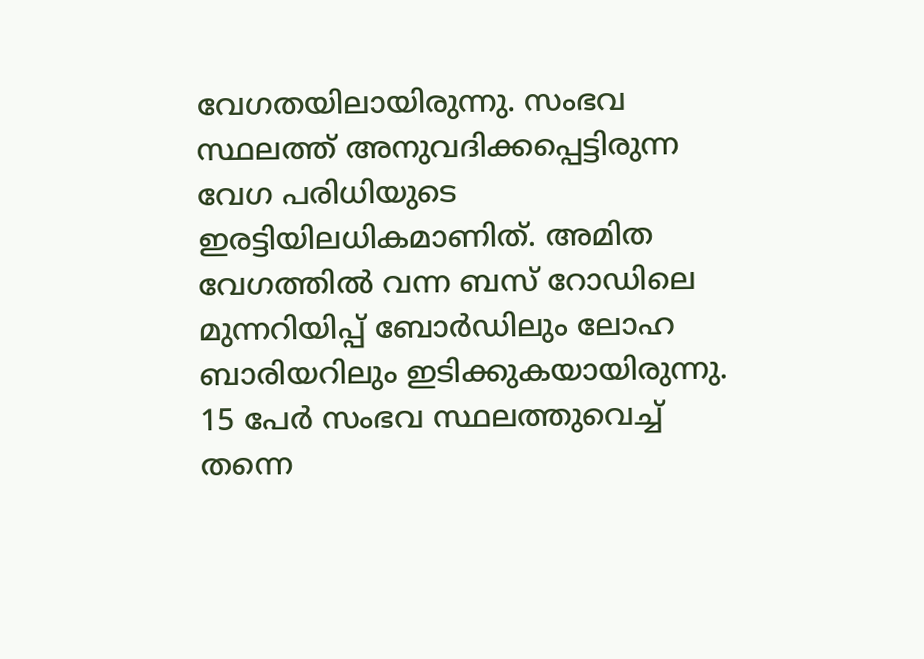വേഗതയിലായിരുന്നു. സംഭവ സ്ഥലത്ത് അനുവദിക്കപ്പെട്ടിരുന്ന വേഗ പരിധിയുടെ ഇരട്ടിയിലധികമാണിത്. അമിത വേഗത്തില്‍ വന്ന ബസ് റോഡിലെ മുന്നറിയിപ്പ് ബോര്‍ഡിലും ലോഹ ബാരിയറിലും ഇടിക്കുകയായിരുന്നു. 15 പേര്‍ സംഭവ സ്ഥലത്തുവെച്ച് തന്നെ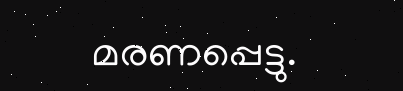മരണപ്പെട്ടു.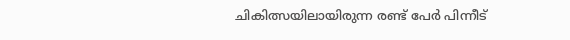ചികിത്സയിലായിരുന്ന രണ്ട് പേര്‍ പിന്നീട്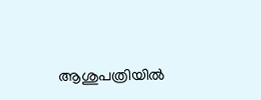ആശുപത്രിയില്‍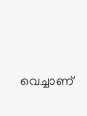വെച്ചാണ്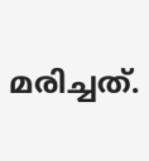മരിച്ചത്.